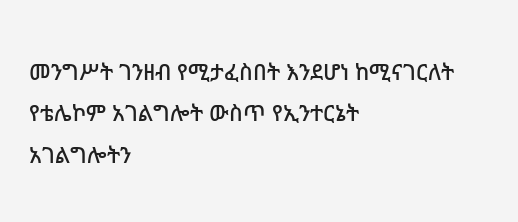መንግሥት ገንዘብ የሚታፈስበት እንደሆነ ከሚናገርለት የቴሌኮም አገልግሎት ውስጥ የኢንተርኔት አገልግሎትን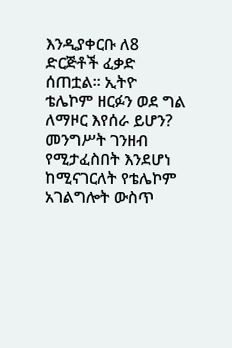እንዲያቀርቡ ለ8 ድርጅቶች ፈቃድ ሰጠቷል። ኢትዮ ቴሌኮም ዘርፉን ወደ ግል ለማዞር እየሰራ ይሆን?
መንግሥት ገንዘብ የሚታፈስበት እንደሆነ ከሚናገርለት የቴሌኮም አገልግሎት ውስጥ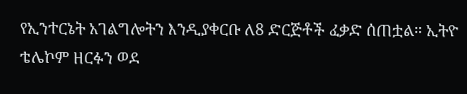የኢንተርኔት አገልግሎትን እንዲያቀርቡ ለ8 ድርጅቶች ፈቃድ ሰጠቷል። ኢትዮ ቴሌኮም ዘርፉን ወደ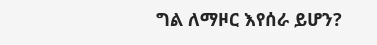ግል ለማዞር እየሰራ ይሆን?